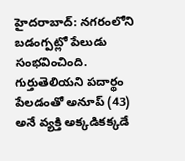హైదరాబాద్: నగరంలోని బడంగ్పట్లో పేలుడు సంభవించింది. గుర్తుతెలియని పదార్థం పేలడంతో అనూప్ (43) అనే వ్యక్తి అక్కడికక్కడే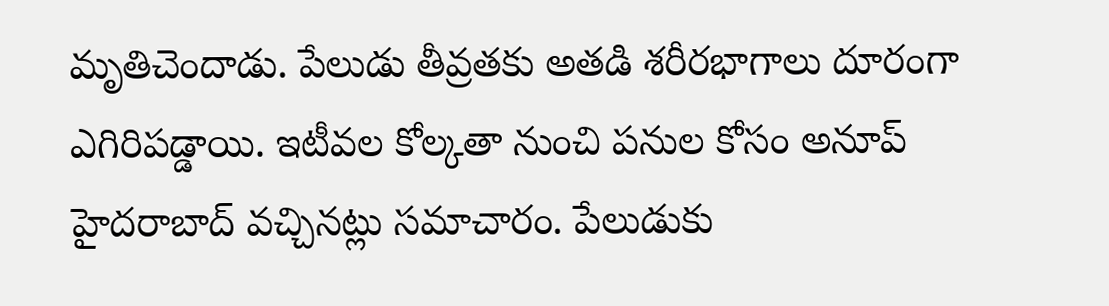మృతిచెందాడు. పేలుడు తీవ్రతకు అతడి శరీరభాగాలు దూరంగా ఎగిరిపడ్డాయి. ఇటీవల కోల్కతా నుంచి పనుల కోసం అనూప్ హైదరాబాద్ వచ్చినట్లు సమాచారం. పేలుడుకు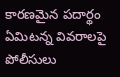కారణమైన పదార్థం ఏమిటన్న వివరాలపై పోలీసులు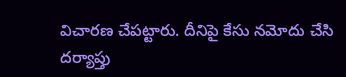విచారణ చేపట్టారు. దీనిపై కేసు నమోదు చేసి దర్యాప్తు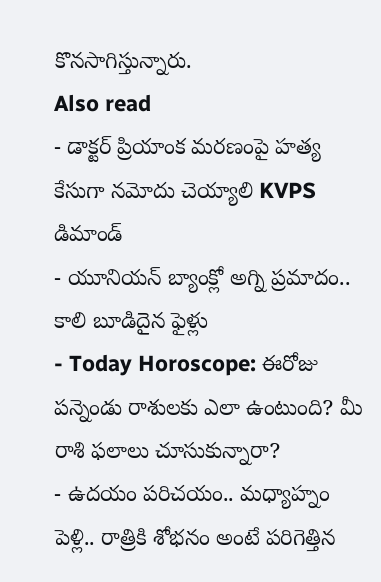కొనసాగిస్తున్నారు.
Also read
- డాక్టర్ ప్రియాంక మరణంపై హత్య కేసుగా నమోదు చెయ్యాలి KVPS డిమాండ్
- యూనియన్ బ్యాంక్లో అగ్ని ప్రమాదం.. కాలి బూడిదైన ఫైళ్లు
- Today Horoscope: ఈరోజు పన్నెండు రాశులకు ఎలా ఉంటుంది? మీ రాశి ఫలాలు చూసుకున్నారా?
- ఉదయం పరిచయం.. మధ్యాహ్నం పెళ్లి.. రాత్రికి శోభనం అంటే పరిగెత్తిన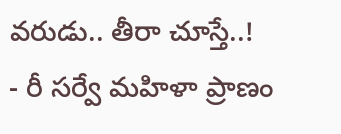వరుడు.. తీరా చూస్తే..!
- రీ సర్వే మహిళా ప్రాణం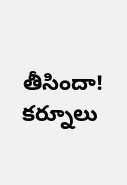తీసిందా! కర్నూలు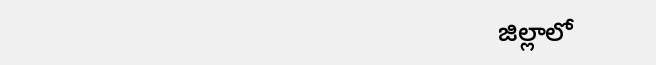జిల్లాలో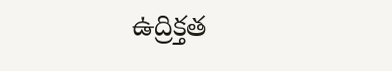ఉద్రిక్తత